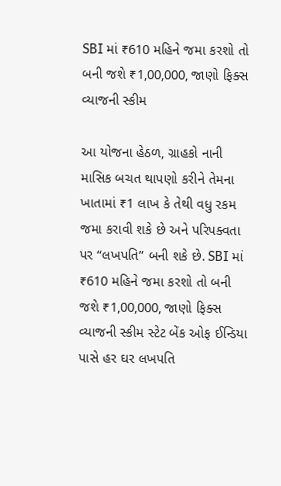SBI માં ₹610 મહિને જમા કરશો તો બની જશે ₹1,00,000, જાણો ફિક્સ વ્યાજની સ્કીમ

આ યોજના હેઠળ, ગ્રાહકો નાની માસિક બચત થાપણો કરીને તેમના ખાતામાં ₹1 લાખ કે તેથી વધુ રકમ જમા કરાવી શકે છે અને પરિપક્વતા પર “લખપતિ” બની શકે છે. SBI માં ₹610 મહિને જમા કરશો તો બની જશે ₹1,00,000, જાણો ફિક્સ વ્યાજની સ્કીમ સ્ટેટ બેંક ઓફ ઈન્ડિયા પાસે હર ઘર લખપતિ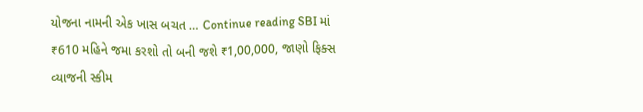યોજના નામની એક ખાસ બચત … Continue reading SBI માં ₹610 મહિને જમા કરશો તો બની જશે ₹1,00,000, જાણો ફિક્સ વ્યાજની સ્કીમ